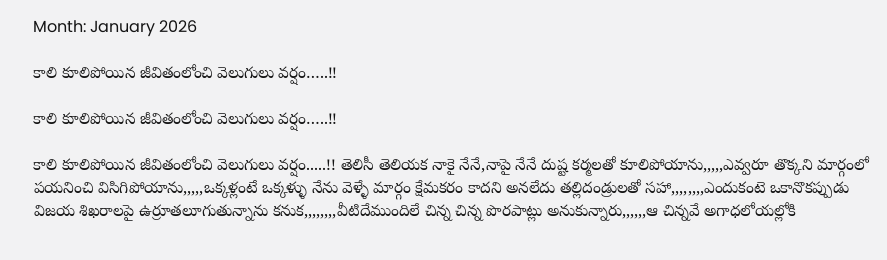Month: January 2026

కాలి కూలిపోయిన జీవితంలోంచి వెలుగులు వర్షం…..!!

కాలి కూలిపోయిన జీవితంలోంచి వెలుగులు వర్షం…..!!

కాలి కూలిపోయిన జీవితంలోంచి వెలుగులు వర్షం.....!! తెలిసీ తెలియక నాకై నేనే,నాపై నేనే దుష్ట కర్మలతో కూలిపోయాను,,,,,ఎవ్వరూ తొక్కని మార్గంలో పయనించి విసిగిపోయాను,,,,,ఒక్కళ్లంటే ఒక్కళ్ళు నేను వెళ్ళే మార్గం క్షేమకరం కాదని అనలేదు తల్లిదండ్రులతో సహా,,,,,,,,ఎందుకంటె ఒకానొకప్పుడు విజయ శిఖరాలపై ఉర్రూతలూగుతున్నాను కనుక,,,,,,,,వీటిదేముందిలే చిన్న చిన్న పొరపాట్లు అనుకున్నారు,,,,,,ఆ చిన్నవే అగాధలోయల్లోకి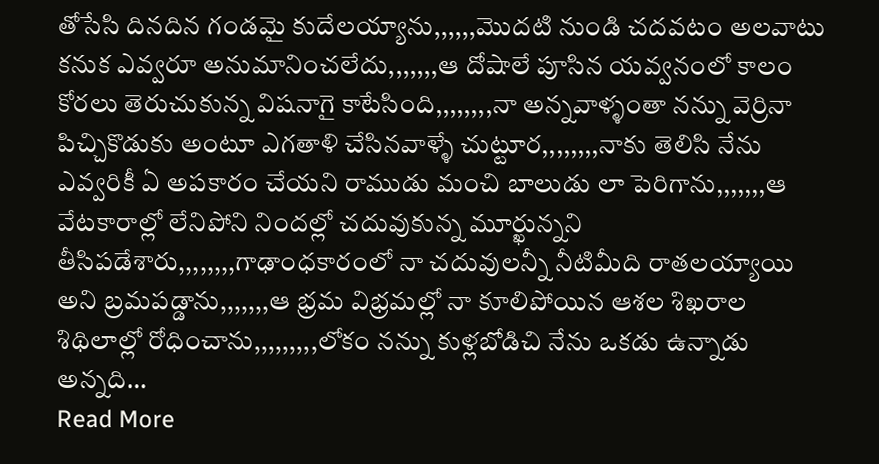తోసేసి దినదిన గండమై కుదేలయ్యాను,,,,,,మొదటి నుండి చదవటం అలవాటు కనుక ఎవ్వరూ అనుమానించలేదు,,,,,,,ఆ దోషాలే పూసిన యవ్వనంలో కాలం కోరలు తెరుచుకున్న విషనాగై కాటేసింది,,,,,,,,నా అన్నవాళ్ళంతా నన్ను వెర్రినా పిచ్చికొడుకు అంటూ ఎగతాళి చేసినవాళ్ళే చుట్టూర,,,,,,,,నాకు తెలిసి నేను ఎవ్వరికీ ఏ అపకారం చేయని రాముడు మంచి బాలుడు లా పెరిగాను,,,,,,,ఆ వేటకారాల్లో లేనిపోని నిందల్లో చదువుకున్న మూర్ఖున్నని తీసిపడేశారు,,,,,,,,గాఢాంధకారంలో నా చదువులన్నీ నీటిమీది రాతలయ్యాయి అని బ్రమపడ్డాను,,,,,,,ఆ భ్రమ విభ్రమల్లో నా కూలిపోయిన ఆశల శిఖరాల శిథిలాల్లో రోధించాను,,,,,,,,,లోకం నన్ను కుళ్లబోడిచి నేను ఒకడు ఉన్నాడు అన్నది…
Read More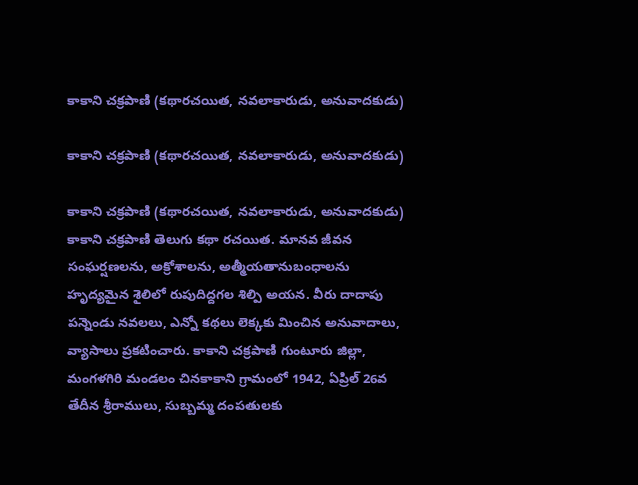కాకాని చక్రపాణి (కథారచయిత, నవలాకారుడు, అనువాదకుడు)

కాకాని చక్రపాణి (కథారచయిత, నవలాకారుడు, అనువాదకుడు)

కాకాని చక్రపాణి (కథారచయిత, నవలాకారుడు, అనువాదకుడు) కాకాని చక్రపాణి తెలుగు కథా రచయిత. మానవ జీవన సంఘర్షణలను, అక్రోశాలను, అత్మీయతానుబంధాలను హృద్యమైన శైలిలో రుపుదిద్దగల శిల్పి అయన. వీరు దాదాపు పన్నెండు నవలలు, ఎన్నో కథలు లెక్కకు మించిన అనువాదాలు, వ్యాసాలు ప్రకటించారు. కాకాని చక్రపాణి గుంటూరు జిల్లా, మంగళగిరి మండలం చినకాకాని గ్రామంలో 1942, ఏప్రిల్ 26వ తేదీన శ్రీరాములు, సుబ్బమ్మ దంపతులకు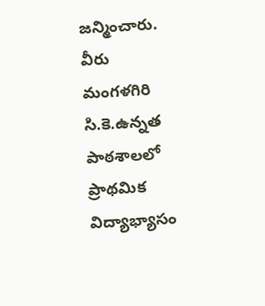జన్మించారు. వీరు మంగళగిరి సి.కె.ఉన్నత పాఠశాలలో ప్రాథమిక విద్యాభ్యాసం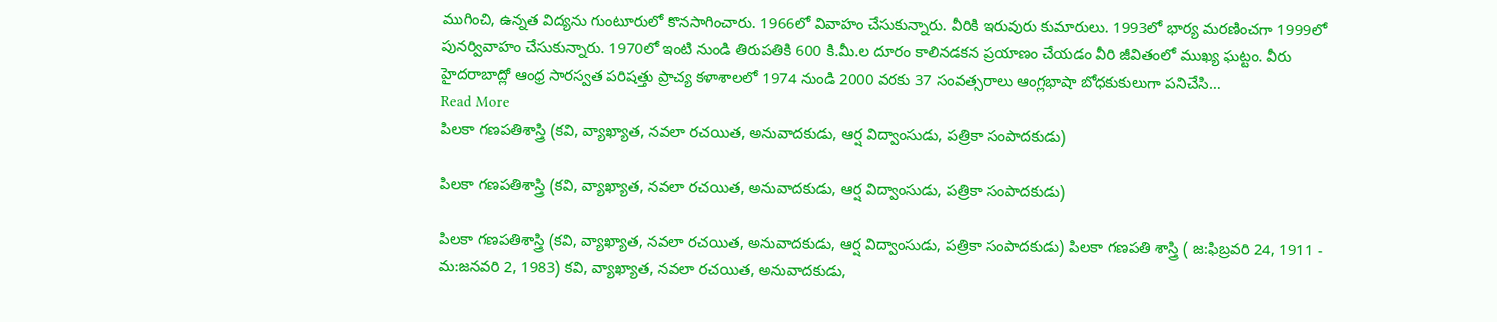ముగించి, ఉన్నత విద్యను గుంటూరులో కొనసాగించారు. 1966లో వివాహం చేసుకున్నారు. వీరికి ఇరువురు కుమారులు. 1993లో భార్య మరణించగా 1999లో పునర్వివాహం చేసుకున్నారు. 1970లో ఇంటి నుండి తిరుపతికి 600 కి.మీ.ల దూరం కాలినడకన ప్రయాణం చేయడం వీరి జీవితంలో ముఖ్య ఘట్టం. వీరు హైదరాబాద్లో ఆంధ్ర సారస్వత పరిషత్తు ప్రాచ్య కళాశాలలో 1974 నుండి 2000 వరకు 37 సంవత్సరాలు ఆంగ్లభాషా బోధకుకులుగా పనిచేసి…
Read More
పిలకా గణపతిశాస్త్రి (కవి, వ్యాఖ్యాత, నవలా రచయిత, అనువాదకుడు, ఆర్ష విద్వాంసుడు, పత్రికా సంపాదకుడు)

పిలకా గణపతిశాస్త్రి (కవి, వ్యాఖ్యాత, నవలా రచయిత, అనువాదకుడు, ఆర్ష విద్వాంసుడు, పత్రికా సంపాదకుడు)

పిలకా గణపతిశాస్త్రి (కవి, వ్యాఖ్యాత, నవలా రచయిత, అనువాదకుడు, ఆర్ష విద్వాంసుడు, పత్రికా సంపాదకుడు) పిలకా గణపతి శాస్త్రి ( జ:ఫిబ్రవరి 24, 1911 - మ:జనవరి 2, 1983) కవి, వ్యాఖ్యాత, నవలా రచయిత, అనువాదకుడు,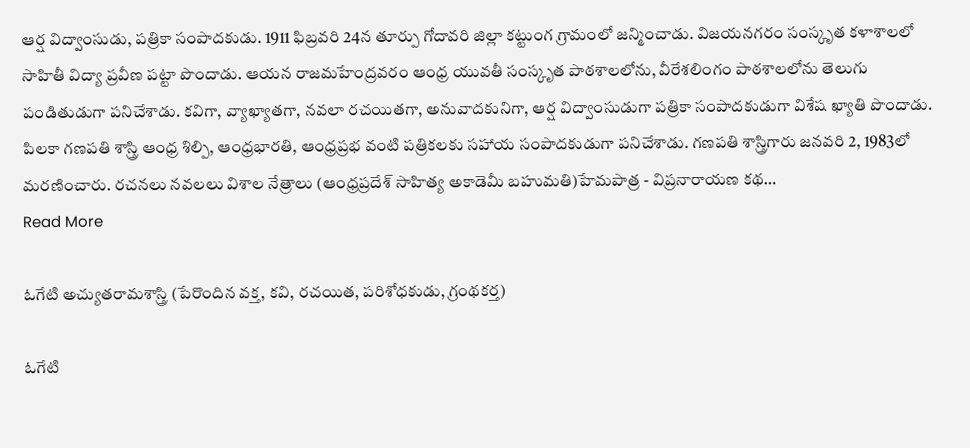ఆర్ష విద్వాంసుడు, పత్రికా సంపాదకుడు. 1911 ఫిబ్రవరి 24న తూర్పు గోదావరి జిల్లా కట్టుంగ గ్రామంలో జన్మించాడు. విజయనగరం సంస్కృత కళాశాలలో సాహితీ విద్యా ప్రవీణ పట్టా పొందాడు. ఆయన రాజమహేంద్రవరం ఆంధ్ర యువతీ సంస్కృత పాఠశాలలోను, వీరేశలింగం పాఠశాలలోను తెలుగు పండితుడుగా పనిచేశాడు. కవిగా, వ్యాఖ్యాతగా, నవలా రచయితగా, అనువాదకునిగా, ఆర్ష విద్వాంసుడుగా పత్రికా సంపాదకుడుగా విశేష ఖ్యాతి పొందాడు. పిలకా గణపతి శాస్త్రి ఆంధ్ర శిల్పి, ఆంధ్రభారతి, ఆంధ్రప్రభ వంటి పత్రికలకు సహాయ సంపాదకుడుగా పనిచేశాడు. గణపతి శాస్త్రిగారు జనవరి 2, 1983లో మరణించారు. రచనలు నవలలు విశాల నేత్రాలు (ఆంధ్రప్రదేశ్ సాహిత్య అకాడెమీ బహుమతి)హేమపాత్ర - విప్రనారాయణ కథ…
Read More

ఓగేటి అచ్యుతరామశాస్త్రి (పేరొందిన వక్త, కవి, రచయిత, పరిశోధకుడు, గ్రంథకర్త)

ఓగేటి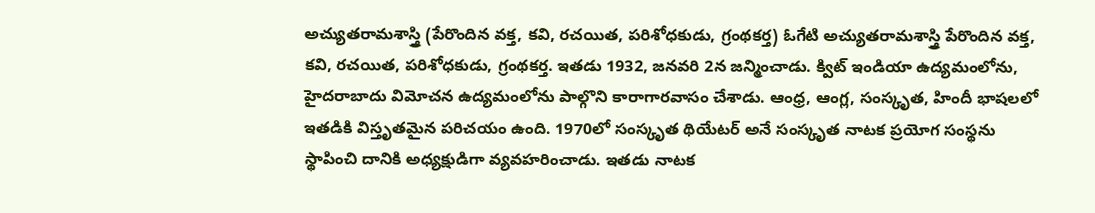అచ్యుతరామశాస్త్రి (పేరొందిన వక్త, కవి, రచయిత, పరిశోధకుడు, గ్రంథకర్త) ఓగేటి అచ్యుతరామశాస్త్రి పేరొందిన వక్త, కవి, రచయిత, పరిశోధకుడు, గ్రంథకర్త. ఇతడు 1932, జనవరి 2న జన్మించాడు. క్విట్ ఇండియా ఉద్యమంలోను, హైదరాబాదు విమోచన ఉద్యమంలోను పాల్గొని కారాగారవాసం చేశాడు. ఆంధ్ర, ఆంగ్ల, సంస్కృత, హిందీ భాషలలో ఇతడికి విస్తృతమైన పరిచయం ఉంది. 1970లో సంస్కృత థియేటర్ అనే సంస్కృత నాటక ప్రయోగ సంస్థను స్థాపించి దానికి అధ్యక్షుడిగా వ్యవహరించాడు. ఇతడు నాటక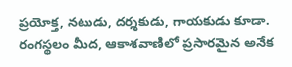ప్రయోక్త, నటుడు, దర్శకుడు, గాయకుడు కూడా. రంగస్థలం మీద, ఆకాశవాణిలో ప్రసారమైన అనేక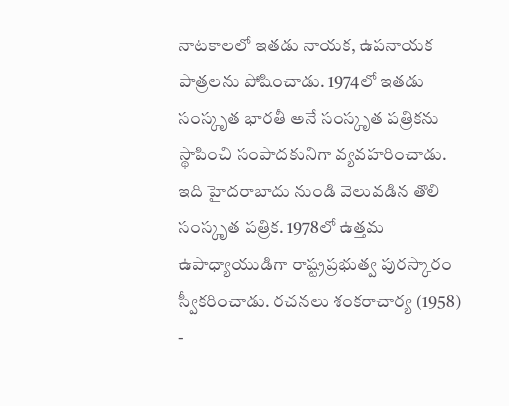నాటకాలలో ఇతడు నాయక, ఉపనాయక పాత్రలను పోషించాడు. 1974లో ఇతడు సంస్కృత భారతీ అనే సంస్కృత పత్రికను స్థాపించి సంపాదకునిగా వ్యవహరించాడు. ఇది హైదరాబాదు నుండి వెలువడిన తొలి సంస్కృత పత్రిక. 1978లో ఉత్తమ ఉపాధ్యాయుడిగా రాష్ట్రప్రభుత్వ పురస్కారం స్వీకరించాడు. రచనలు శంకరాచార్య (1958) -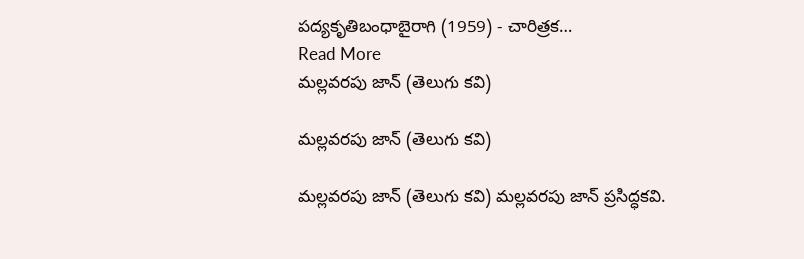పద్యకృతిబంధాబైరాగి (1959) - చారిత్రక…
Read More
మల్లవరపు జాన్ (తెలుగు కవి)

మల్లవరపు జాన్ (తెలుగు కవి)

మల్లవరపు జాన్ (తెలుగు కవి) మల్లవరపు జాన్ ప్రసిద్ధకవి.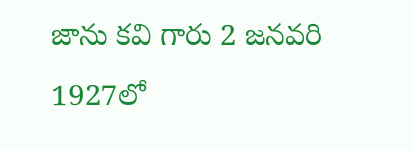జాను కవి గారు 2 జనవరి 1927లో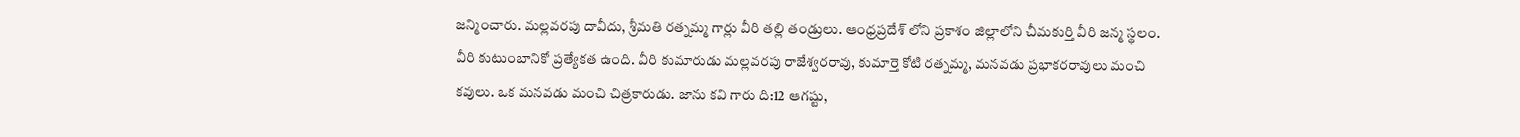జన్మించారు. మల్లవరపు దావీదు, శ్రీమతి రత్నమ్మ గార్లు వీరి తల్లి తండ్రులు. ఆంధ్రప్రదేశ్ లోని ప్రకాశం జిల్లాలోని చీమకుర్తి వీరి జన్మ స్థలం. వీరి కుటుంబానికో ప్రత్యేకత ఉంది. వీరి కుమారుడు మల్లవరపు రాజేశ్వరరావు, కుమార్తె కోటి రత్నమ్మ, మనవడు ప్రభాకరరావులు మంచి కవులు. ఒక మనవడు మంచి చిత్రకారుడు. జాను కవి గారు ది:12 ఆగష్టు,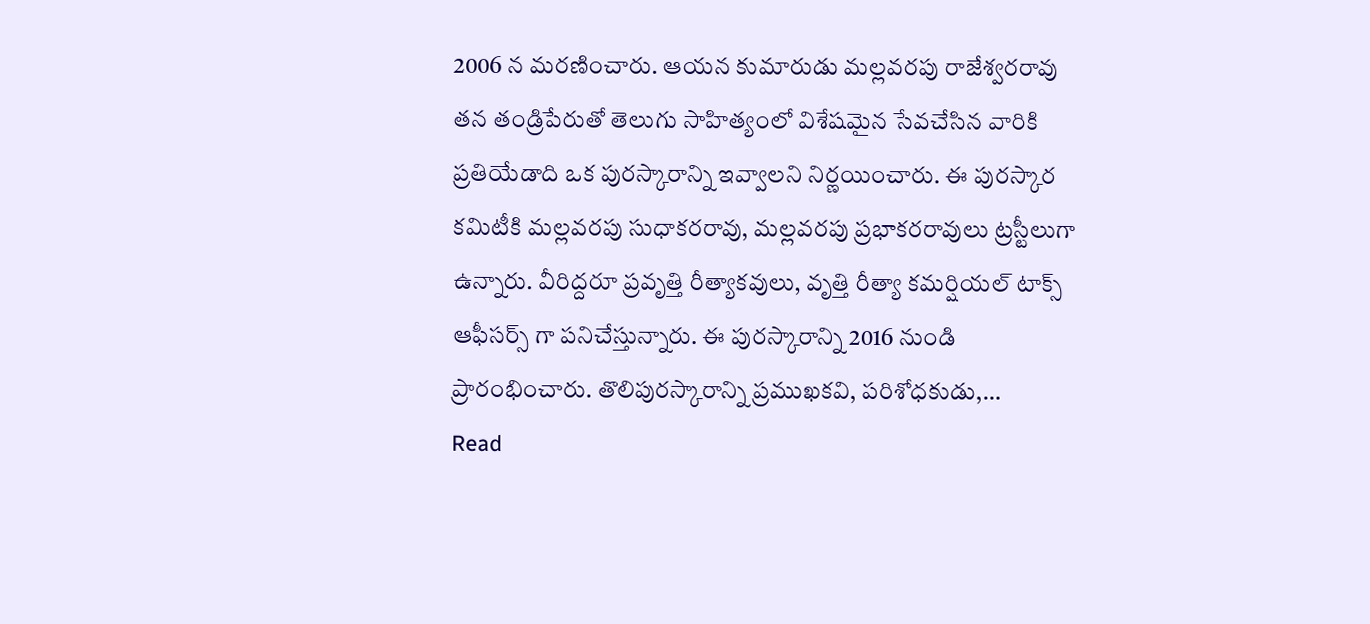2006 న మరణించారు. ఆయన కుమారుడు మల్లవరపు రాజేశ్వరరావు తన తండ్రిపేరుతో తెలుగు సాహిత్యంలో విశేషమైన సేవచేసిన వారికి ప్రతియేడాది ఒక పురస్కారాన్ని ఇవ్వాలని నిర్ణయించారు. ఈ పురస్కార కమిటీకి మల్లవరపు సుధాకరరావు, మల్లవరపు ప్రభాకరరావులు ట్రస్టీలుగా ఉన్నారు. వీరిద్దరూ ప్రవృత్తి రీత్యాకవులు, వృత్తి రీత్యా కమర్షియల్ టాక్స్ ఆఫీసర్స్ గా పనిచేస్తున్నారు. ఈ పురస్కారాన్ని 2016 నుండి ప్రారంభించారు. తొలిపురస్కారాన్ని ప్రముఖకవి, పరిశోధకుడు,…
Read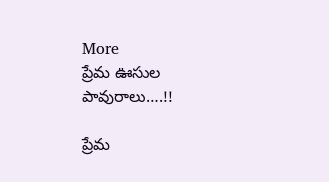More
ప్రేమ ఊసుల పావురాలు….!!

ప్రేమ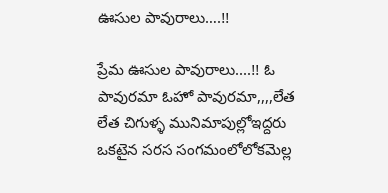ఊసుల పావురాలు….!!

ప్రేమ ఊసుల పావురాలు....!! ఓ పావురమా ఓహో పావురమా,,,,లేత లేత చిగుళ్ళ మునిమాపుల్లోఇద్దరు ఒకటైన సరస సంగమంలోలోకమెల్ల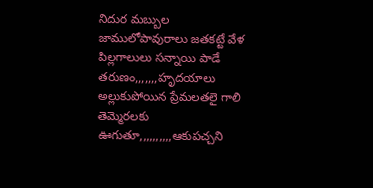నిదుర మబ్బుల జాములోపావురాలు జతకట్టే వేళ పిల్లగాలులు సన్నాయి పాడే తరుణం,,,,,,,హృదయాలు అల్లుకుపోయిన ప్రేమలతలై గాలి తెమ్మెరలకు ఊగుతూ,,,,,,,,,,ఆకుపచ్చని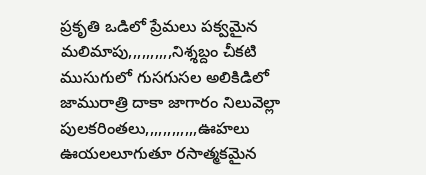ప్రకృతి ఒడిలో ప్రేమలు పక్వమైన మలిమాపు,,,,,,,,,,నిశ్శబ్దం చీకటి ముసుగులో గుసగుసల అలికిడిలో జామురాత్రి దాకా జాగారం నిలువెల్లా పులకరింతలు,,,,,,,,,,,,ఊహలు ఊయలలూగుతూ రసాత్మకమైన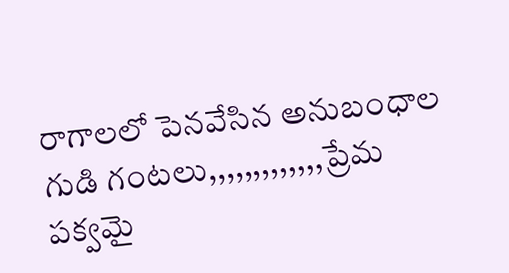రాగాలలో పెనవేసిన అనుబంధాల గుడి గంటలు,,,,,,,,,,,,,ప్రేమ పక్వమై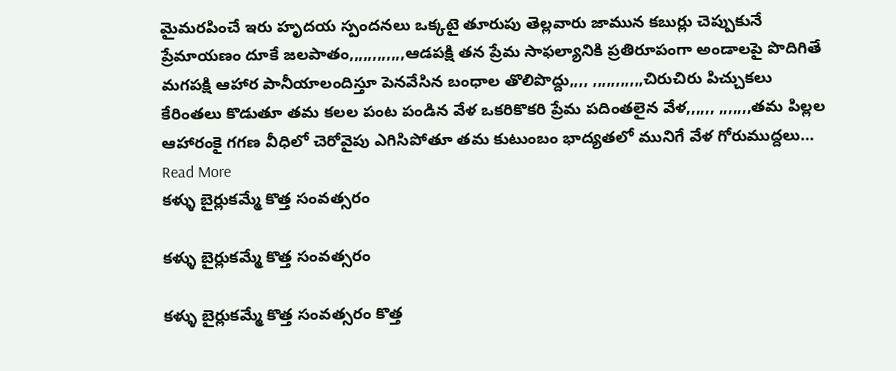మైమరపించే ఇరు హృదయ స్పందనలు ఒక్కటై తూరుపు తెల్లవారు జామున కబుర్లు చెప్పుకునే ప్రేమాయణం దూకే జలపాతం,,,,,,,,,,,,ఆడపక్షి తన ప్రేమ సాఫల్యానికి ప్రతిరూపంగా అండాలపై పొదిగితే మగపక్షి ఆహార పానీయాలందిస్తూ పెనవేసిన బంధాల తొలిపొద్దు,,,, ,,,,,,,,,,,చిరుచిరు పిచ్చుకలు కేరింతలు కొడుతూ తమ కలల పంట పండిన వేళ ఒకరికొకరి ప్రేమ పదింతలైన వేళ,,,,,, ,,,,,,,తమ పిల్లల ఆహారంకై గగణ వీధిలో చెరోవైపు ఎగిసిపోతూ తమ కుటుంబం భాద్యతలో మునిగే వేళ గోరుముద్దలు…
Read More
కళ్ళు బైర్లుకమ్మే కొత్త సంవత్సరం

కళ్ళు బైర్లుకమ్మే కొత్త సంవత్సరం

కళ్ళు బైర్లుకమ్మే కొత్త సంవత్సరం కొత్త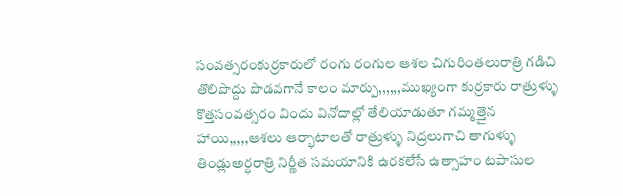సంవత్సరంకుర్రకారులో రంగు రంగుల ఆశల చిగురింతలురాత్రి గడిచి తొలిపొద్దు పొడవగానే కాలం మార్పు,,,,,,ముఖ్యంగా కుర్రకారు రాత్రుళ్ళు కొత్తసంవత్సరం విందు వినోదాల్లో తేలియాడుతూ గమ్మత్తైన హాయి,,,,,ఆశలు ఆర్భాటాలతో రాత్రుళ్ళు నిద్రలుగాచి తాగుళ్ళు తిండ్లుఅర్ధరాత్రి నిర్ణీత సమయానికి ఉరకలేసే ఉత్సాహం టపాసుల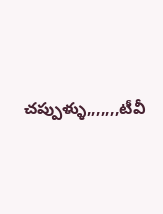చప్పుళ్ళు,,,,,,,టీవీ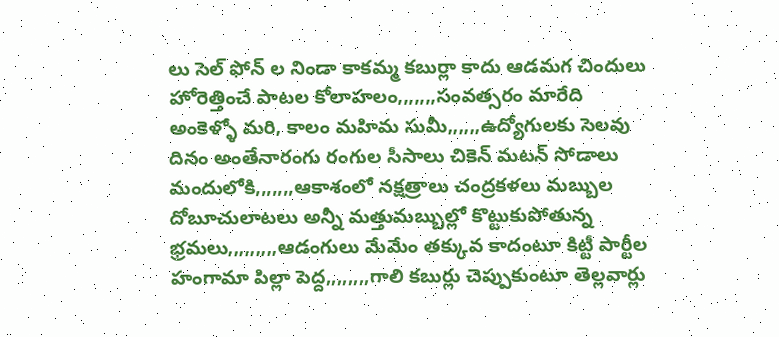లు సెల్ ఫోన్ ల నిండా కాకమ్మ కబుర్లా కాదు ఆడమగ చిందులు హోరెత్తించే పాటల కోలాహలం,,,,,,,సంవత్సరం మారేది అంకెళ్ళో మరి, కాలం మహిమ సుమీ,,,,,,ఉద్యోగులకు సెలవు దినం అంతేనారంగు రంగుల సీసాలు చికెన్ మటన్ సోడాలు మందులోకి,,,,,,,ఆకాశంలో నక్షత్రాలు చంద్రకళలు మబ్బుల దోబూచులాటలు అన్నీ మత్తుమబ్బుల్లో కొట్టుకుపోతున్న భ్రమలు,,,,,,,,,ఆడంగులు మేమేం తక్కువ కాదంటూ కిట్టీ పార్టీల హంగామా పిల్లా పెద్ద,,,,,,,,గాలి కబుర్లు చెప్పుకుంటూ తెల్లవార్లు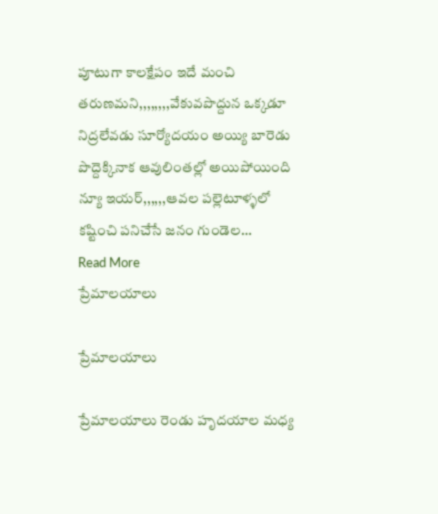పూటుగా కాలక్షేపం ఇదే మంచి తరుణమని,,,,,,,,వేకువపొద్దున ఒక్కడూ నిద్రలేవడు సూర్యోదయం అయ్యి బారెడు పొద్దెక్కినాక ఆవులింతల్లో అయిపోయింది న్యూ ఇయర్,,,,,,ఆవల పల్లెటూళ్ళలో కష్టించి పనిచేసే జనం గుండెల…
Read More
ప్రేమాలయాలు

ప్రేమాలయాలు

ప్రేమాలయాలు రెండు హృదయాల మధ్య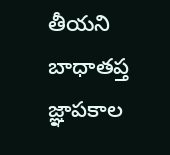తీయని బాధాతప్త జ్ఞాపకాల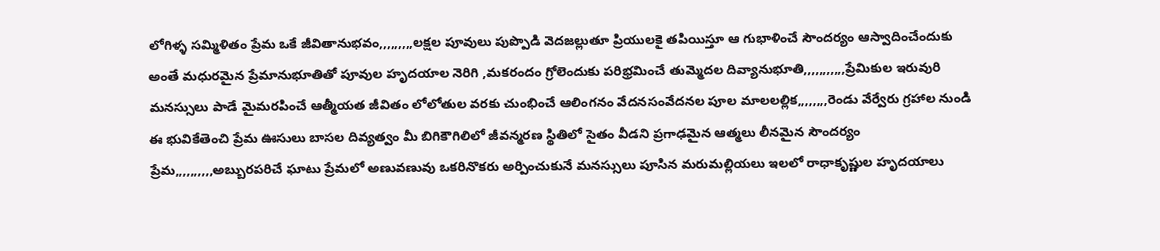లోగిళ్ళ సమ్మిళితం ప్రేమ ఒకే జీవితానుభవం,,,,,,,,,లక్షల పూవులు పుప్పొడి వెదజల్లుతూ ప్రియులకై తపియిస్తూ ఆ గుభాళించే సౌందర్యం ఆస్వాదించేందుకు అంతే మధురమైన ప్రేమానుభూతితో పూవుల హృదయాల నెరిగి ,మకరందం గ్రోలెందుకు పరిభ్రమించే తుమ్మెదల దివ్యానుభూతి,,,,,,,,,,,ప్రేమికుల ఇరువురి మనస్సులు పాడే మైమరపించే ఆత్మీయత జీవితం లోలోతుల వరకు చుంభించే ఆలింగనం వేదనసంవేదనల పూల మాలలల్లిక,,,,,,,,రెండు వేర్వేరు గ్రహాల నుండి ఈ భువికేతెంచి ప్రేమ ఊసులు బాసల దివ్యత్వం మీ బిగికౌగిలిలో జీవన్మరణ స్థితిలో సైతం వీడని ప్రగాఢమైన ఆత్మలు లీనమైన సౌందర్యం ప్రేమ,,,,,,,,,,అబ్బురపరిచే ఘాటు ప్రేమలో అణువణువు ఒకరినొకరు అర్పించుకునే మనస్సులు పూసిన మరుమల్లియలు ఇలలో రాధాకృష్ణుల హృదయాలు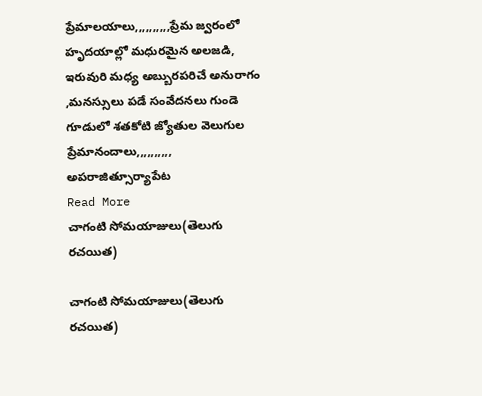ప్రేమాలయాలు,,,,,,,,,,ప్రేమ జ్వరంలో హృదయాల్లో మధురమైన అలజడి, ఇరువురి మధ్య అబ్బురపరిచే అనురాగం ,మనస్సులు పడే సంవేదనలు గుండె గూడులో శతకోటి జ్యోతుల వెలుగుల ప్రేమానందాలు,,,,,,,,,, అపరాజిత్సూర్యాపేట
Read More
చాగంటి సోమయాజులు(తెలుగు రచయిత)

చాగంటి సోమయాజులు(తెలుగు రచయిత)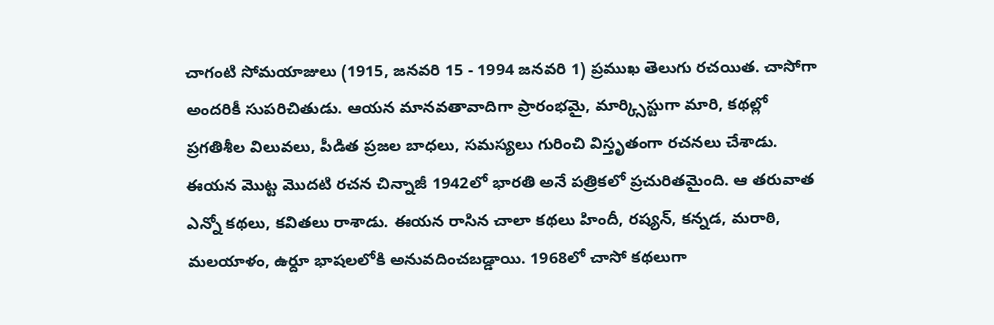చాగంటి సోమయాజులు (1915, జనవరి 15 - 1994 జనవరి 1) ప్రముఖ తెలుగు రచయిత. చాసోగా అందరికీ సుపరిచితుడు. ఆయన మానవతావాదిగా ప్రారంభమై, మార్క్సిస్టుగా మారి, కథల్లో ప్రగతిశీల విలువలు, పీడిత ప్రజల బాధలు, సమస్యలు గురించి విస్తృతంగా రచనలు చేశాడు. ఈయన మొట్ట మొదటి రచన చిన్నాజీ 1942లో భారతి అనే పత్రికలో ప్రచురితమైంది. ఆ తరువాత ఎన్నో కథలు, కవితలు రాశాడు. ఈయన రాసిన చాలా కథలు హిందీ, రష్యన్, కన్నడ, మరాఠి, మలయాళం, ఉర్దూ భాషలలోకి అనువదించబడ్డాయి. 1968లో చాసో కథలుగా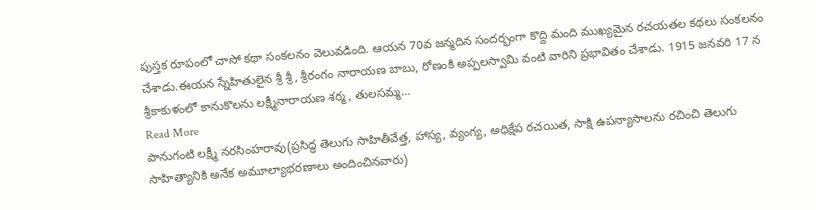పుస్తక రూపంలో చాసో కథా సంకలనం వెలువడింది. ఆయన 70వ జన్మదిన సందర్భంగా కొద్ది మంది ముఖ్యమైన రచయతల కథలు సంకలనం చేశాడు.ఈయన స్నేహితులైన శ్రీ శ్రీ, శ్రీరంగం నారాయణ బాబు, రోణంకి అప్పలస్వామి వంటి వారిని ప్రభావితం చేశాడు. 1915 జనవరి 17 న శ్రీకాకుళంలో కానుకొలను లక్ష్మీనారాయణ శర్మ, తులసమ్మ…
Read More
పానుగంటి లక్ష్మీ నరసింహరావు(ప్రసిద్ధ తెలుగు సాహితీవేత్త, హాస్య, వ్యంగ్య, అధిక్షేప రచయిత, సాక్షి ఉపన్యాసాలను రచించి తెలుగు సాహిత్యానికి అనేక అమూల్యాభరణాలు అందించినవారు)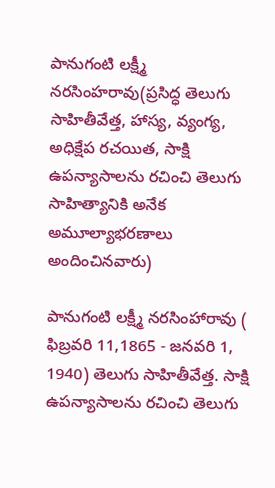పానుగంటి లక్ష్మీ నరసింహరావు(ప్రసిద్ధ తెలుగు సాహితీవేత్త, హాస్య, వ్యంగ్య, అధిక్షేప రచయిత, సాక్షి ఉపన్యాసాలను రచించి తెలుగు సాహిత్యానికి అనేక అమూల్యాభరణాలు అందించినవారు)

పానుగంటి లక్ష్మీ నరసింహారావు ( ఫిబ్రవరి 11,1865 - జనవరి 1, 1940) తెలుగు సాహితీవేత్త. సాక్షి ఉపన్యాసాలను రచించి తెలుగు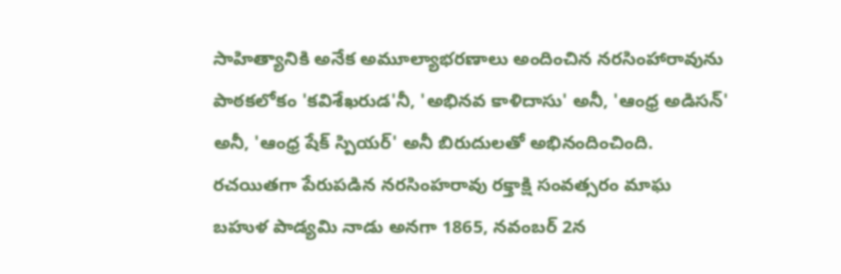సాహిత్యానికి అనేక అమూల్యాభరణాలు అందించిన నరసింహారావును పాఠకలోకం 'కవిశేఖరుడ'నీ, 'అభినవ కాళిదాసు' అనీ, 'ఆంధ్ర అడిసన్' అనీ, 'ఆంధ్ర షేక్ స్పియర్' అనీ బిరుదులతో అభినందించింది. రచయితగా పేరుపడిన నరసింహరావు రక్తాక్షి సంవత్సరం మాఘ బహుళ పాడ్యమి నాడు అనగా 1865, నవంబర్ 2న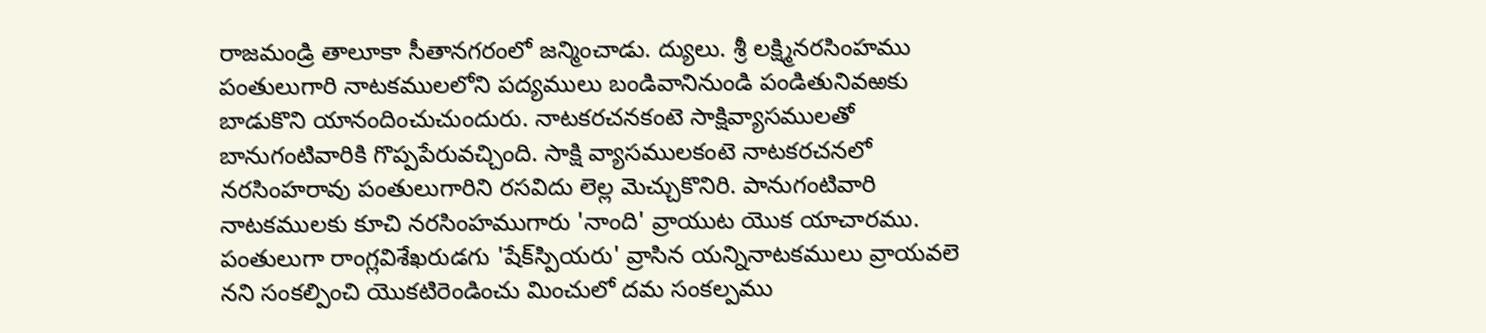రాజమండ్రి తాలూకా సీతానగరంలో జన్మించాడు. ద్యులు. శ్రీ లక్ష్మినరసింహము పంతులుగారి నాటకములలోని పద్యములు బండివానినుండి పండితునివఱకు బాడుకొని యానందించుచుందురు. నాటకరచనకంటె సాక్షివ్యాసములతో బానుగంటివారికి గొప్పపేరువచ్చింది. సాక్షి వ్యాసములకంటె నాటకరచనలో నరసింహరావు పంతులుగారిని రసవిదు లెల్ల మెచ్చుకొనిరి. పానుగంటివారి నాటకములకు కూచి నరసింహముగారు 'నాంది' వ్రాయుట యొక యాచారము. పంతులుగా రాంగ్లవిశేఖరుడగు 'షేక్‌స్పియరు' వ్రాసిన యన్నినాటకములు వ్రాయవలె నని సంకల్పించి యొకటిరెండించు మించులో దమ సంకల్పము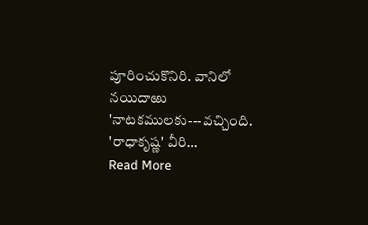పూరించుకొనిరి. వానిలో నయిదాఱు 'నాటకములకు---వచ్చింది. 'రాధాకృష్ణ' వీరి…
Read More